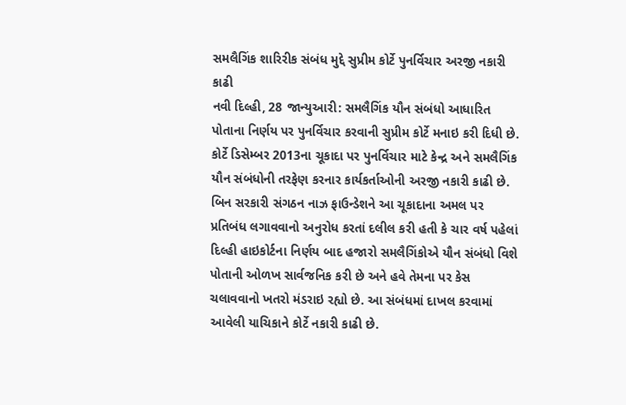સમલૈગિંક શારિરીક સંબંધ મુદ્દે સુપ્રીમ કોર્ટે પુનર્વિચાર અરજી નકારી કાઢી
નવી દિલ્હી, 28 જાન્યુઆરી: સમલૈગિંક યૌન સંબંધો આધારિત પોતાના નિર્ણય પર પુનર્વિચાર કરવાની સુપ્રીમ કોર્ટે મનાઇ કરી દિધી છે. કોર્ટે ડિસેમ્બર 2013ના ચૂકાદા પર પુનર્વિચાર માટે કેન્દ્ર અને સમલૈગિંક યૌન સંબંધોની તરફેણ કરનાર કાર્યકર્તાઓની અરજી નકારી કાઢી છે.
બિન સરકારી સંગઠન નાઝ ફાઉન્ડેશને આ ચૂકાદાના અમલ પર પ્રતિબંધ લગાવવાનો અનુરોધ કરતાં દલીલ કરી હતી કે ચાર વર્ષ પહેલાં દિલ્હી હાઇકોર્ટના નિર્ણય બાદ હજારો સમલૈગિંકોએ યૌન સંબંધો વિશે પોતાની ઓળખ સાર્વજનિક કરી છે અને હવે તેમના પર કેસ ચલાવવાનો ખતરો મંડરાઇ રહ્યો છે. આ સંબંધમાં દાખલ કરવામાં આવેલી યાચિકાને કોર્ટે નકારી કાઢી છે.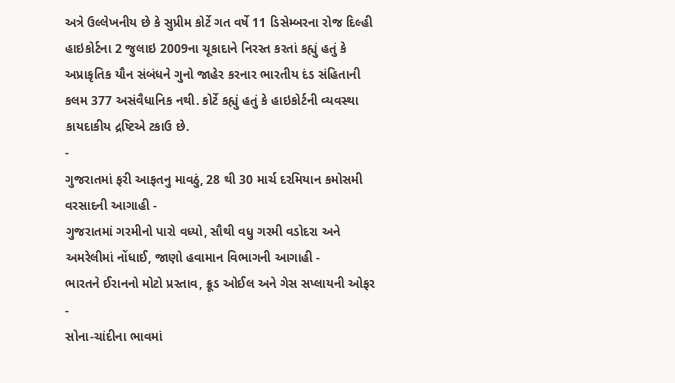અત્રે ઉલ્લેખનીય છે કે સુપ્રીમ કોર્ટે ગત વર્ષે 11 ડિસેમ્બરના રોજ દિલ્હી હાઇકોર્ટના 2 જુલાઇ 2009ના ચૂકાદાને નિરસ્ત કરતાં કહ્યું હતું કે અપ્રાકૃતિક યૌન સંબંધને ગુનો જાહેર કરનાર ભારતીય દંડ સંહિતાની કલમ 377 અસંવૈધાનિક નથી. કોર્ટે કહ્યું હતું કે હાઇકોર્ટની વ્યવસ્થા કાયદાકીય દ્રષ્ટિએ ટકાઉ છે.
-
ગુજરાતમાં ફરી આફતનુ માવઠું, 28 થી 30 માર્ચ દરમિયાન કમોસમી વરસાદની આગાહી -
ગુજરાતમાં ગરમીનો પારો વધ્યો, સૌથી વધુ ગરમી વડોદરા અને અમરેલીમાં નોંધાઈ, જાણો હવામાન વિભાગની આગાહી -
ભારતને ઈરાનનો મોટો પ્રસ્તાવ, ક્રૂડ ઓઈલ અને ગેસ સપ્લાયની ઓફર -
સોના-ચાંદીના ભાવમાં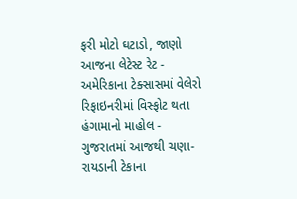ફરી મોટો ઘટાડો, જાણો આજના લેટેસ્ટ રેટ -
અમેરિકાના ટેક્સાસમાં વેલેરો રિફાઇનરીમાં વિસ્ફોટ થતા હંગામાનો માહોલ -
ગુજરાતમાં આજથી ચણા-રાયડાની ટેકાના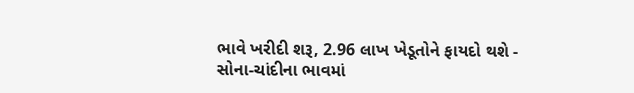ભાવે ખરીદી શરૂ, 2.96 લાખ ખેડૂતોને ફાયદો થશે -
સોના-ચાંદીના ભાવમાં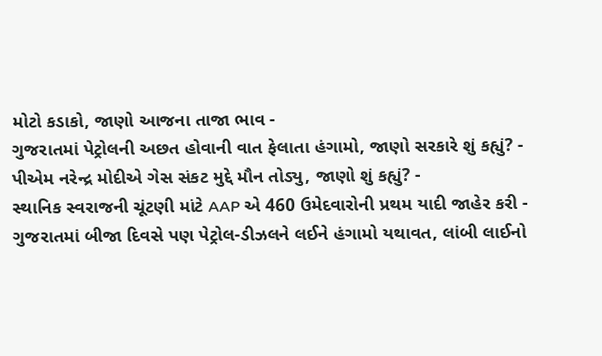મોટો કડાકો, જાણો આજના તાજા ભાવ -
ગુજરાતમાં પેટ્રોલની અછત હોવાની વાત ફેલાતા હંગામો, જાણો સરકારે શું કહ્યું? -
પીએમ નરેન્દ્ર મોદીએ ગેસ સંકટ મુદ્દે મૌન તોડ્યુ, જાણો શું કહ્યું? -
સ્થાનિક સ્વરાજની ચૂંટણી માંટે AAP એ 460 ઉમેદવારોની પ્રથમ યાદી જાહેર કરી -
ગુજરાતમાં બીજા દિવસે પણ પેટ્રોલ-ડીઝલને લઈને હંગામો યથાવત, લાંબી લાઈનો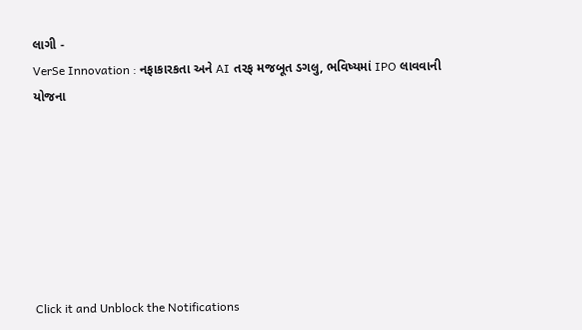લાગી -
VerSe Innovation : નફાકારકતા અને AI તરફ મજબૂત ડગલુ, ભવિષ્યમાં IPO લાવવાની યોજના







Click it and Unblock the Notifications